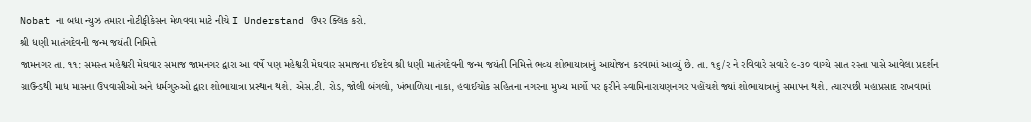Nobat ના બધા ન્યુઝ તમારા નોટીફીકેસન મેળવવા માટે નીચે I Understand ઉપર ક્લિક કરો.
શ્રી ધણી માતંગદેવની જન્મ જયંતી નિમિત્તે
જામનગર તા. ૧૧: સમસ્ત મહેશ્વરી મેઘવાર સમાજ જામનગર દ્વારા આ વર્ષે પણ મહેશ્વરી મેઘવાર સમાજના ઈષ્ટદેવ શ્રી ધણી માતંગદેવની જન્મ જયંતી નિમિત્તે ભવ્ય શોભાયાત્રાનું આયોજન કરવામાં આવ્યું છે. તા. ૧૬/ર ને રવિવારે સવારે ૯-૩૦ વાગ્યે સાત રસ્તા પાસે આવેલા પ્રદર્શન ગ્રાઉન્ડથી માધ માસના ઉપવાસીઓ અને ધર્મગુરુઓ દ્વારા શોભાયાત્રા પ્રસ્થાન થશે. એસ.ટી. રોડ, જોલી બંગલો, ખંભાળિયા નાકા, હવાઈચોક સહિતના નગરના મુખ્ય માર્ગો પર ફરીને સ્વામિનારાયણનગર પહોંચશે જ્યાં શોભાયાત્રાનું સમાપન થશે. ત્યારપછી મહાપ્રસાદ રાખવામાં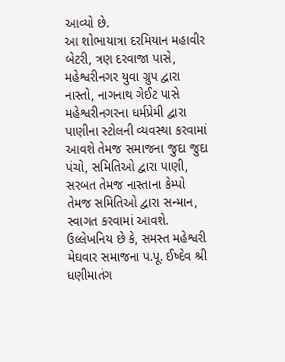આવ્યો છે.
આ શોભાયાત્રા દરમિયાન મહાવીર બેટરી, ત્રણ દરવાજા પાસે, મહેશ્વરીનગર યુવા ગ્રુપ દ્વારા નાસ્તો, નાગનાથ ગેઈટ પાસે મહેશ્વરીનગરના ધર્મપ્રેમી દ્વારા પાણીના સ્ટોલની વ્યવસ્થા કરવામાં આવશે તેમજ સમાજના જુદા જુદા પંચો, સમિતિઓ દ્વારા પાણી, સરબત તેમજ નાસ્તાના કેમ્પો તેમજ સમિતિઓ દ્વારા સન્માન, સ્વાગત કરવામાં આવશે. ઉલ્લેખનિય છે કે, સમસ્ત મહેશ્વરી મેઘવાર સમાજના પ.પૂ. ઈષ્દેવ શ્રી ધણીમાતંગ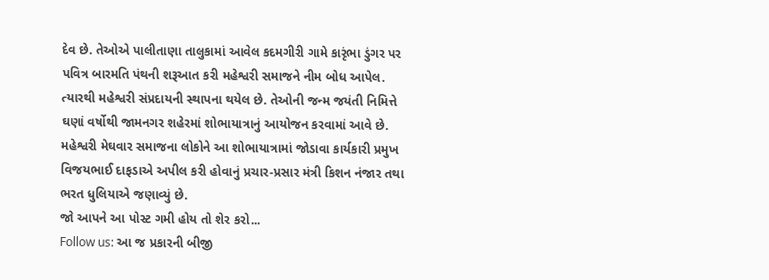દેવ છે. તેઓએ પાલીતાણા તાલુકામાં આવેલ કદમગીરી ગામે કારૃંભા ડુંગર પર પવિત્ર બારમતિ પંથની શરૂઆત કરી મહેશ્વરી સમાજને નીમ બોધ આપેલ. ત્યારથી મહેશ્વરી સંપ્રદાયની સ્થાપના થયેલ છે. તેઓની જન્મ જયંતી નિમિત્તે ઘણાં વર્ષોથી જામનગર શહેરમાં શોભાયાત્રાનું આયોજન કરવામાં આવે છે.
મહેશ્વરી મેઘવાર સમાજના લોકોને આ શોભાયાત્રામાં જોડાવા કાર્યકારી પ્રમુખ વિજયભાઈ દાફડાએ અપીલ કરી હોવાનું પ્રચાર-પ્રસાર મંત્રી કિશન નંજાર તથા ભરત ધુલિયાએ જણાવ્યું છે.
જો આપને આ પોસ્ટ ગમી હોય તો શેર કરો...
Follow us: આ જ પ્રકારની બીજી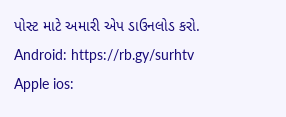પોસ્ટ માટે અમારી એપ ડાઉનલોડ કરો.
Android: https://rb.gy/surhtv
Apple ios: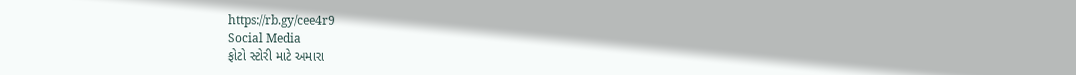https://rb.gy/cee4r9
Social Media
ફોટો સ્ટોરી માટે અમારા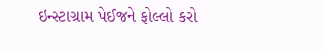ઇન્સ્ટાગ્રામ પેઈજને ફોલ્લો કરો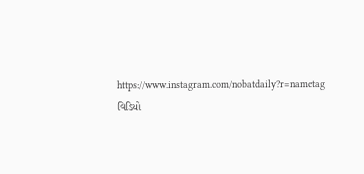https://www.instagram.com/nobatdaily?r=nametag
વિડિયો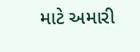માટે અમારી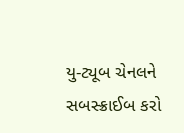યુ-ટ્યૂબ ચેનલને સબસ્ક્રાઈબ કરો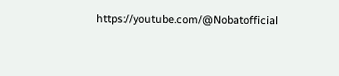https://youtube.com/@Nobatofficial